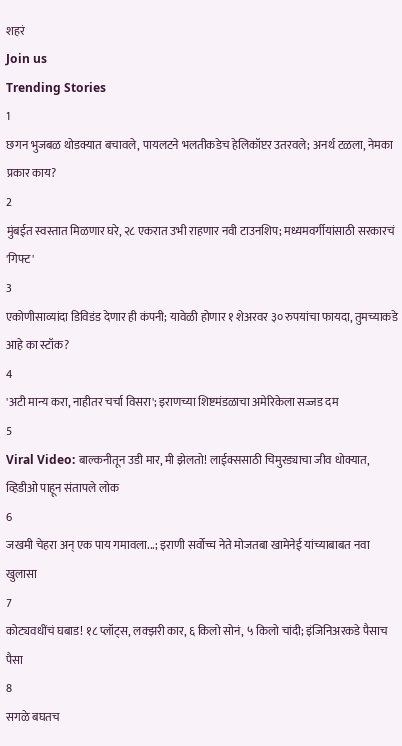शहरं
Join us
Trending Stories
1
छगन भुजबळ थोडक्यात बचावले, पायलटने भलतीकडेच हेलिकॉप्टर उतरवले; अनर्थ टळला, नेमका प्रकार काय?
2
मुंबईत स्वस्तात मिळणार घरे, २८ एकरात उभी राहणार नवी टाउनशिप; मध्यमवर्गीयांसाठी सरकारचं 'गिफ्ट'
3
एकोणीसाव्यांदा डिविडंड देणार ही कंपनी; यावेळी होणार १ शेअरवर ३० रुपयांचा फायदा, तुमच्याकडे आहे का स्टॉक?
4
'अटी मान्य करा, नाहीतर चर्चा विसरा'; इराणच्या शिष्टमंडळाचा अमेरिकेला सज्जड दम
5
Viral Video: बाल्कनीतून उडी मार, मी झेलतो! लाईक्ससाठी चिमुरड्याचा जीव धोक्यात, व्हिडीओ पाहून संतापले लोक
6
जखमी चेहरा अन् एक पाय गमावला...; इराणी सर्वोच्च नेते मोजतबा खामेनेई यांच्याबाबत नवा खुलासा
7
कोट्यवधींचं घबाड! १८ प्लॉट्स, लक्झरी कार, ६ किलो सोनं, ५ किलो चांदी; इंजिनिअरकडे पैसाच पैसा
8
सगळे बघतच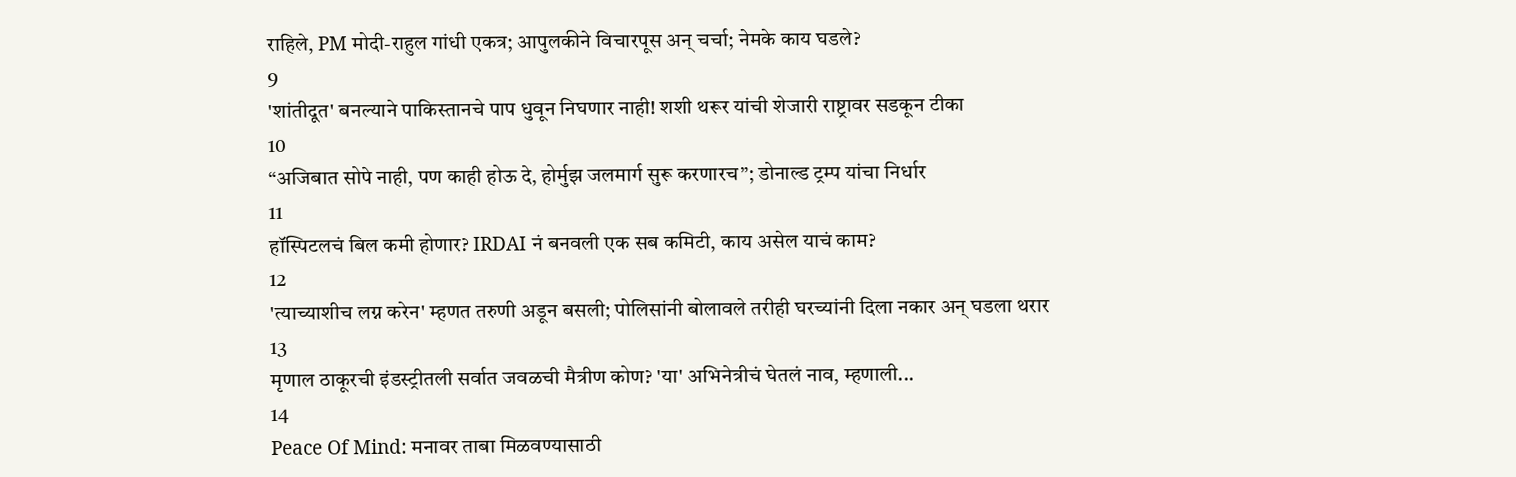राहिले, PM मोदी-राहुल गांधी एकत्र; आपुलकीने विचारपूस अन् चर्चा; नेमके काय घडले?
9
'शांतीदूत' बनल्याने पाकिस्तानचे पाप धुवून निघणार नाही! शशी थरूर यांची शेजारी राष्ट्रावर सडकून टीका
10
“अजिबात सोपे नाही, पण काही होऊ दे, होर्मुझ जलमार्ग सुरू करणारच”; डोनाल्ड ट्रम्प यांचा निर्धार
11
हॉस्पिटलचं बिल कमी होणार? IRDAI नं बनवली एक सब कमिटी, काय असेल याचं काम?
12
'त्याच्याशीच लग्न करेन' म्हणत तरुणी अडून बसली; पोलिसांनी बोलावले तरीही घरच्यांनी दिला नकार अन् घडला थरार
13
मृणाल ठाकूरची इंडस्ट्रीतली सर्वात जवळची मैत्रीण कोण? 'या' अभिनेत्रीचं घेतलं नाव, म्हणाली...
14
Peace Of Mind: मनावर ताबा मिळवण्यासाठी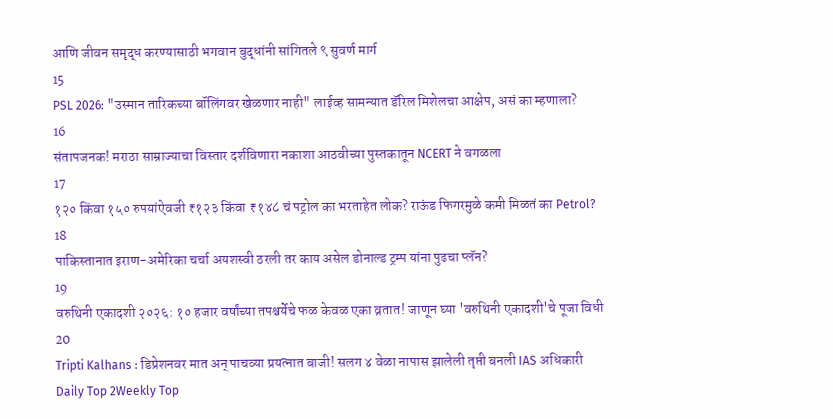आणि जीवन समृद्ध करण्यासाठी भगवान बुद्धांनी सांगितले ९ सुवर्ण मार्ग
15
PSL 2026: "उस्मान तारिकच्या बॉलिंगवर खेळणार नाही" लाईव्ह सामन्यात डॅरिल मिशेलचा आक्षेप, असं का म्हणाला?
16
संतापजनक! मराठा साम्राज्याचा विस्तार दर्शविणारा नकाशा आठवीच्या पुस्तकातून NCERT ने वगळला
17
१२० किंवा १५० रुपयांऐवजी ₹१२३ किंवा ₹१४८ चं पट्रोल का भरताहेत लोक? राऊंड फिगरमुळे कमी मिळतं का Petrol?
18
पाकिस्तानात इराण-अमेरिका चर्चा अयशस्वी ठरली तर काय असेल डोनाल्ड ट्रम्प यांना पुढचा प्लॅन?
19
वरुथिनी एकादशी २०२६: १० हजार वर्षांच्या तपश्चर्येचे फळ केवळ एका व्रतात! जाणून घ्या 'वरुथिनी एकादशी'चे पूजा विधी
20
Tripti Kalhans : डिप्रेशनवर मात अन् पाचव्या प्रयत्नात बाजी! सलग ४ वेळा नापास झालेली तृप्ती बनली IAS अधिकारी
Daily Top 2Weekly Top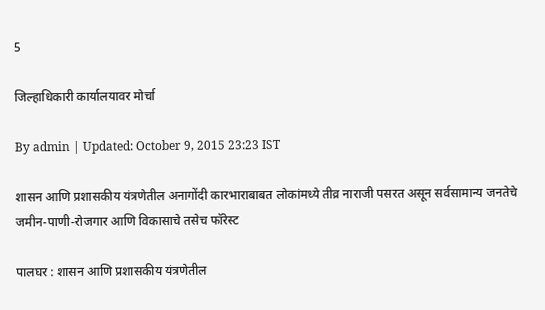5

जिल्हाधिकारी कार्यालयावर मोर्चा

By admin | Updated: October 9, 2015 23:23 IST

शासन आणि प्रशासकीय यंत्रणेतील अनागोंदी कारभाराबाबत लोकांमध्ये तीव्र नाराजी पसरत असून सर्वसामान्य जनतेचे जमीन-पाणी-रोजगार आणि विकासाचे तसेच फॉरेस्ट

पालघर : शासन आणि प्रशासकीय यंत्रणेतील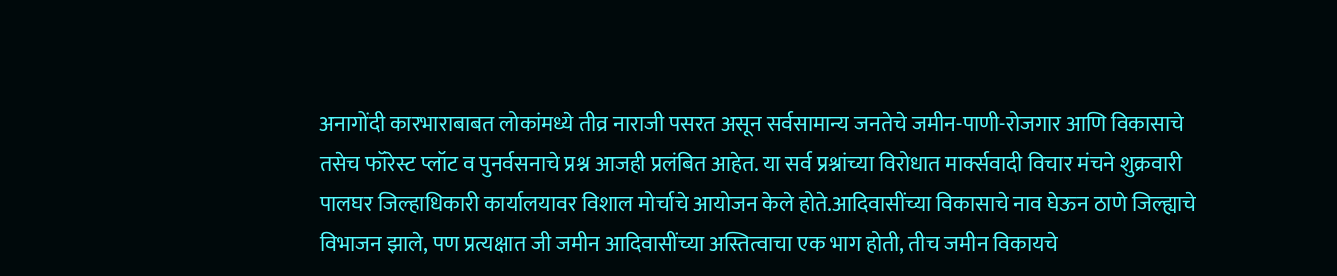अनागोंदी कारभाराबाबत लोकांमध्ये तीव्र नाराजी पसरत असून सर्वसामान्य जनतेचे जमीन-पाणी-रोजगार आणि विकासाचे तसेच फॉरेस्ट प्लॉट व पुनर्वसनाचे प्रश्न आजही प्रलंबित आहेत. या सर्व प्रश्नांच्या विरोधात मार्क्सवादी विचार मंचने शुक्रवारी पालघर जिल्हाधिकारी कार्यालयावर विशाल मोर्चाचे आयोजन केले होते.आदिवासींच्या विकासाचे नाव घेऊन ठाणे जिल्ह्याचे विभाजन झाले, पण प्रत्यक्षात जी जमीन आदिवासींच्या अस्तित्वाचा एक भाग होती, तीच जमीन विकायचे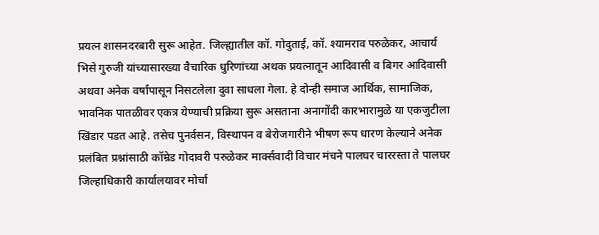प्रयत्न शासनदरबारी सुरू आहेत. जिल्ह्यातील कॉ. गोदुताई, कॉ. श्यामराव परुळेकर, आचार्य भिसे गुरुजी यांच्यासारख्या वैचारिक धुरिणांच्या अथक प्रयत्नातून आदिवासी व बिगर आदिवासी अथवा अनेक वर्षांपासून निसटलेला दुवा साधला गेला. हे दोन्ही समाज आर्थिक, सामाजिक, भावनिक पातळीवर एकत्र येण्याची प्रक्रिया सुरू असताना अनागोंदी कारभारामुळे या एकजुटीला खिंडार पडत आहे. तसेच पुनर्वसन, विस्थापन व बेरोजगारीने भीषण रूप धारण केल्याने अनेक प्रलंबित प्रश्नांसाठी कॉम्रेड गोदावरी परुळेकर मार्क्सवादी विचार मंचने पालघर चाररस्ता ते पालघर जिल्हाधिकारी कार्यालयावर मोर्चा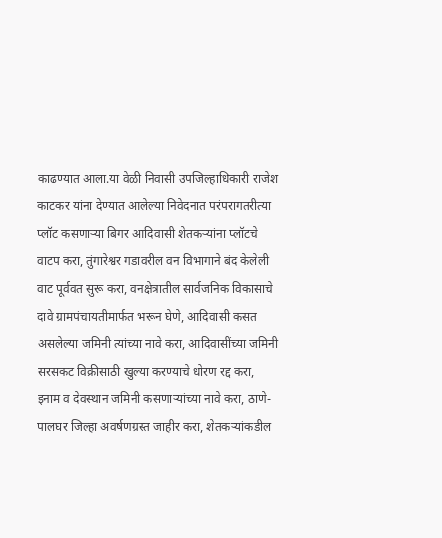काढण्यात आला.या वेळी निवासी उपजिल्हाधिकारी राजेश काटकर यांना देण्यात आलेल्या निवेदनात परंपरागतरीत्या प्लॉट कसणाऱ्या बिगर आदिवासी शेतकऱ्यांना प्लॉटचे वाटप करा, तुंगारेश्वर गडावरील वन विभागाने बंद केलेली वाट पूर्ववत सुरू करा, वनक्षेत्रातील सार्वजनिक विकासाचे दावे ग्रामपंचायतीमार्फत भरून घेणे, आदिवासी कसत असलेल्या जमिनी त्यांच्या नावे करा, आदिवासींच्या जमिनी सरसकट विक्रीसाठी खुल्या करण्याचे धोरण रद्द करा, इनाम व देवस्थान जमिनी कसणाऱ्यांच्या नावे करा, ठाणे-पालघर जिल्हा अवर्षणग्रस्त जाहीर करा, शेतकऱ्यांकडील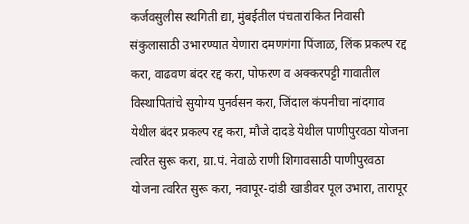कर्जवसुलीस स्थगिती द्या, मुंबईतील पंचतारांकित निवासी संकुलासाठी उभारण्यात येणारा दमणगंगा पिंजाळ, लिंक प्रकल्प रद्द करा, वाढवण बंदर रद्द करा, पोफरण व अक्करपट्टी गावातील विस्थापितांचे सुयोग्य पुनर्वसन करा, जिंदाल कंपनीचा नांदगाव येथील बंदर प्रकल्प रद्द करा, मौजे दादडे येथील पाणीपुरवठा योजना त्वरित सुरू करा, ग्रा.पं. नेवाळे राणी शिगावसाठी पाणीपुरवठा योजना त्वरित सुरू करा, नवापूर-दांडी खाडीवर पूल उभारा, तारापूर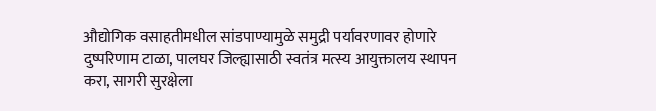औद्योगिक वसाहतीमधील सांडपाण्यामुळे समुद्री पर्यावरणावर होणारे दुष्परिणाम टाळा, पालघर जिल्ह्यासाठी स्वतंत्र मत्स्य आयुक्तालय स्थापन करा, सागरी सुरक्षेला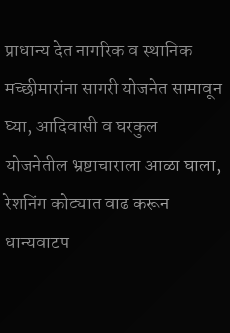प्राधान्य देत नागरिक व स्थानिक मच्छीमारांना सागरी योजनेत सामावून घ्या, आदिवासी व घरकुल योजनेतील भ्रष्टाचाराला आळा घाला, रेशनिंग कोट्यात वाढ करून धान्यवाटप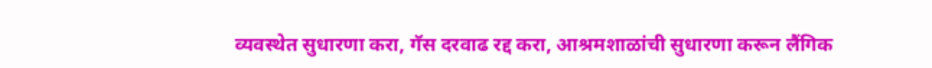व्यवस्थेत सुधारणा करा, गॅस दरवाढ रद्द करा, आश्रमशाळांची सुधारणा करून लैंगिक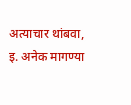अत्याचार थांबवा, इ. अनेक मागण्या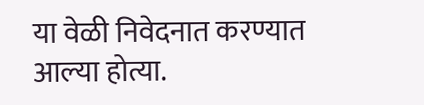या वेळी निवेदनात करण्यात आल्या होत्या.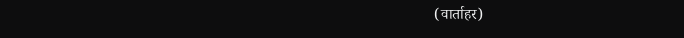(वार्ताहर)